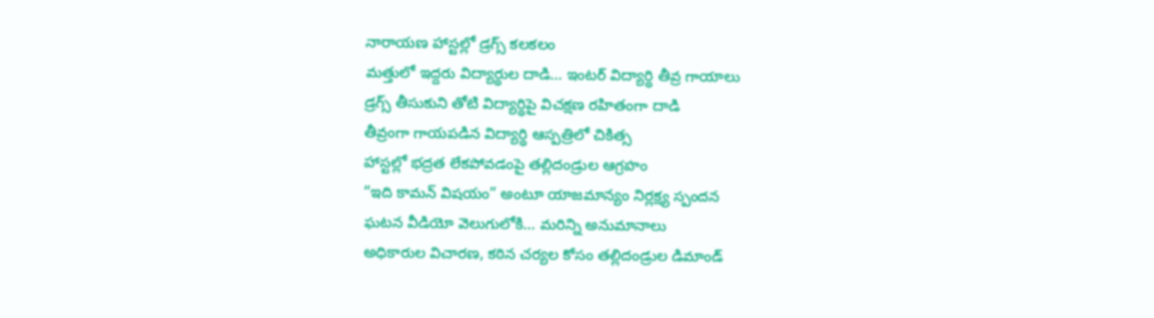నారాయణ హాస్టల్లో డ్రగ్స్ కలకలం
మత్తులో ఇద్దరు విద్యార్థుల దాడి… ఇంటర్ విద్యార్థి తీవ్ర గాయాలు
డ్రగ్స్ తీసుకుని తోటి విద్యార్థిపై విచక్షణ రహితంగా దాడి
తీవ్రంగా గాయపడిన విద్యార్థి ఆస్పత్రిలో చికిత్స
హాస్టల్లో భద్రత లేకపోవడంపై తల్లిదండ్రుల ఆగ్రహం
“ఇది కామన్ విషయం” అంటూ యాజమాన్యం నిర్లక్ష్య స్పందన
ఘటన వీడియో వెలుగులోకి… మరిన్ని అనుమానాలు
అధికారుల విచారణ, కఠిన చర్యల కోసం తల్లిదండ్రుల డిమాండ్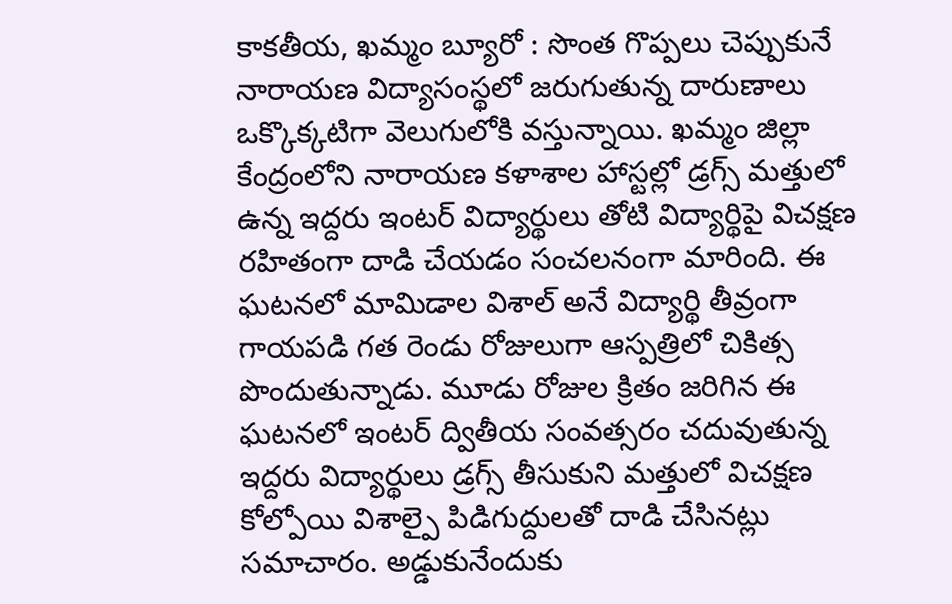కాకతీయ, ఖమ్మం బ్యూరో : సొంత గొప్పలు చెప్పుకునే నారాయణ విద్యాసంస్థలో జరుగుతున్న దారుణాలు ఒక్కొక్కటిగా వెలుగులోకి వస్తున్నాయి. ఖమ్మం జిల్లా కేంద్రంలోని నారాయణ కళాశాల హాస్టల్లో డ్రగ్స్ మత్తులో ఉన్న ఇద్దరు ఇంటర్ విద్యార్థులు తోటి విద్యార్థిపై విచక్షణ రహితంగా దాడి చేయడం సంచలనంగా మారింది. ఈ ఘటనలో మామిడాల విశాల్ అనే విద్యార్థి తీవ్రంగా గాయపడి గత రెండు రోజులుగా ఆస్పత్రిలో చికిత్స పొందుతున్నాడు. మూడు రోజుల క్రితం జరిగిన ఈ ఘటనలో ఇంటర్ ద్వితీయ సంవత్సరం చదువుతున్న ఇద్దరు విద్యార్థులు డ్రగ్స్ తీసుకుని మత్తులో విచక్షణ కోల్పోయి విశాల్పై పిడిగుద్దులతో దాడి చేసినట్లు సమాచారం. అడ్డుకునేందుకు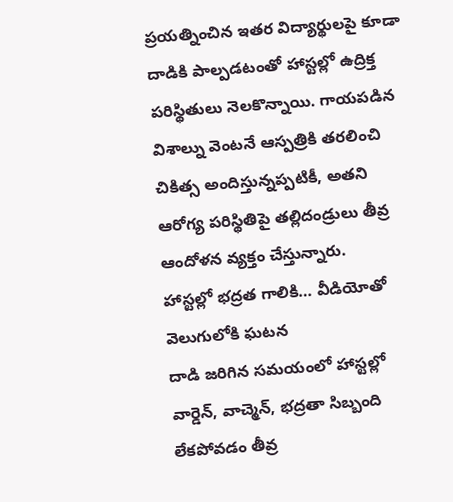ప్రయత్నించిన ఇతర విద్యార్థులపై కూడా దాడికి పాల్పడటంతో హాస్టల్లో ఉద్రిక్త పరిస్థితులు నెలకొన్నాయి. గాయపడిన విశాల్ను వెంటనే ఆస్పత్రికి తరలించి చికిత్స అందిస్తున్నప్పటికీ, అతని ఆరోగ్య పరిస్థితిపై తల్లిదండ్రులు తీవ్ర ఆందోళన వ్యక్తం చేస్తున్నారు.
హాస్టల్లో భద్రత గాలికి… వీడియోతో వెలుగులోకి ఘటన
దాడి జరిగిన సమయంలో హాస్టల్లో వార్డెన్, వాచ్మెన్, భద్రతా సిబ్బంది లేకపోవడం తీవ్ర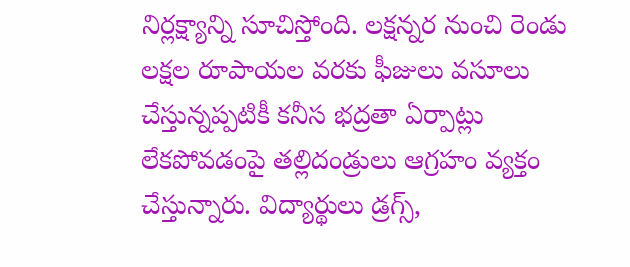నిర్లక్ష్యాన్ని సూచిస్తోంది. లక్షన్నర నుంచి రెండు లక్షల రూపాయల వరకు ఫీజులు వసూలు చేస్తున్నప్పటికీ కనీస భద్రతా ఏర్పాట్లు లేకపోవడంపై తల్లిదండ్రులు ఆగ్రహం వ్యక్తం చేస్తున్నారు. విద్యార్థులు డ్రగ్స్,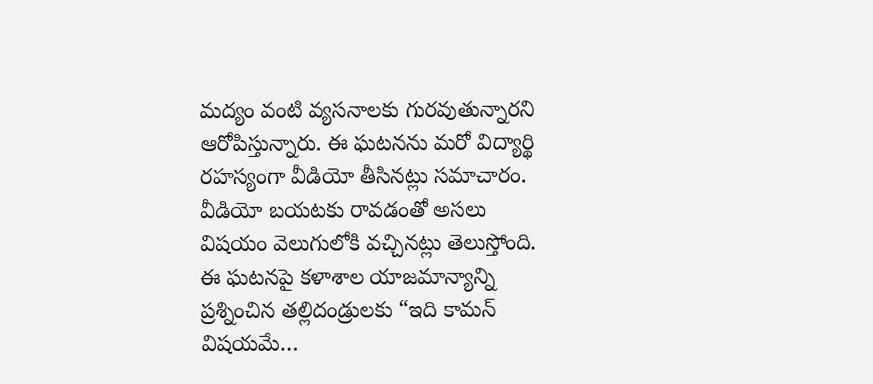మద్యం వంటి వ్యసనాలకు గురవుతున్నారని ఆరోపిస్తున్నారు. ఈ ఘటనను మరో విద్యార్థి రహస్యంగా వీడియో తీసినట్లు సమాచారం. వీడియో బయటకు రావడంతో అసలు విషయం వెలుగులోకి వచ్చినట్లు తెలుస్తోంది. ఈ ఘటనపై కళాశాల యాజమాన్యాన్ని ప్రశ్నించిన తల్లిదండ్రులకు “ఇది కామన్ విషయమే…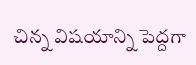చిన్న విషయాన్ని పెద్దగా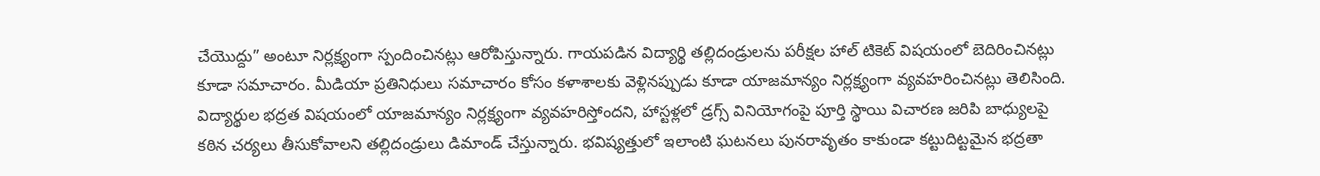చేయొద్దు” అంటూ నిర్లక్ష్యంగా స్పందించినట్లు ఆరోపిస్తున్నారు. గాయపడిన విద్యార్థి తల్లిదండ్రులను పరీక్షల హాల్ టికెట్ విషయంలో బెదిరించినట్లు కూడా సమాచారం. మీడియా ప్రతినిధులు సమాచారం కోసం కళాశాలకు వెళ్లినప్పుడు కూడా యాజమాన్యం నిర్లక్ష్యంగా వ్యవహరించినట్లు తెలిసింది.
విద్యార్థుల భద్రత విషయంలో యాజమాన్యం నిర్లక్ష్యంగా వ్యవహరిస్తోందని, హాస్టళ్లలో డ్రగ్స్ వినియోగంపై పూర్తి స్థాయి విచారణ జరిపి బాధ్యులపై కఠిన చర్యలు తీసుకోవాలని తల్లిదండ్రులు డిమాండ్ చేస్తున్నారు. భవిష్యత్తులో ఇలాంటి ఘటనలు పునరావృతం కాకుండా కట్టుదిట్టమైన భద్రతా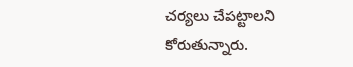చర్యలు చేపట్టాలని కోరుతున్నారు.